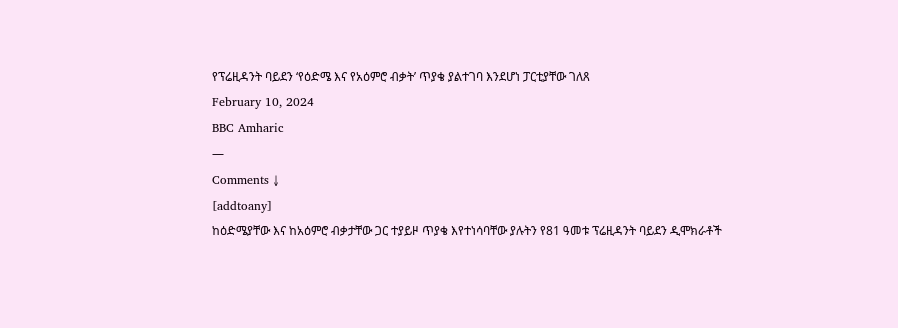የፕሬዚዳንት ባይደን ‘የዕድሜ እና የአዕምሮ ብቃት’ ጥያቄ ያልተገባ እንደሆነ ፓርቲያቸው ገለጸ
February 10, 2024
BBC Amharic
—
Comments ↓
[addtoany]
ከዕድሜያቸው እና ከአዕምሮ ብቃታቸው ጋር ተያይዞ ጥያቄ እየተነሳባቸው ያሉትን የ81 ዓመቱ ፕሬዚዳንት ባይደን ዲሞክራቶች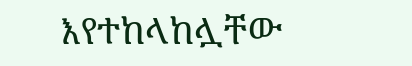እየተከላከሏቸው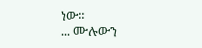ነው።
... ሙሉውን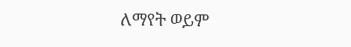ለማየት ወይም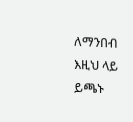ለማንበብ እዚህ ላይ ይጫኑ